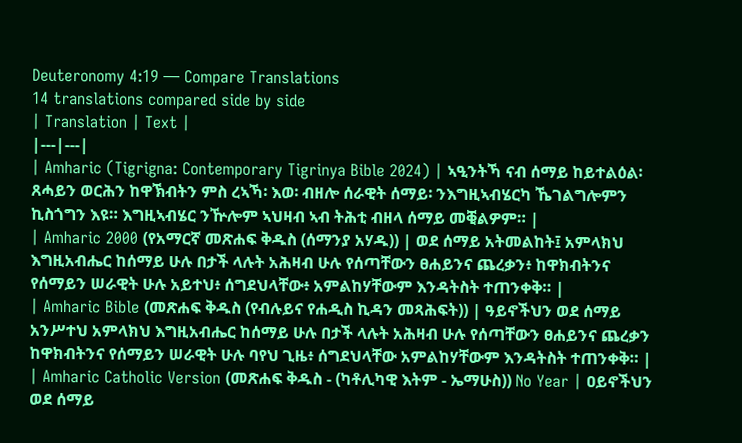Deuteronomy 4:19 — Compare Translations
14 translations compared side by side
| Translation | Text |
|---|---|
| Amharic (Tigrigna: Contemporary Tigrinya Bible 2024) | ኣዒንትኻ ናብ ሰማይ ከይተልዕል፡ ጸሓይን ወርሕን ከዋኽብትን ምስ ረኣኻ፡ እወ፡ ብዘሎ ሰራዊት ሰማይ፡ ንእግዚኣብሄርካ ኼገልግሎምን ኪስጎግን እዩ። እግዚኣብሄር ንዅሎም ኣህዛብ ኣብ ትሕቲ ብዘላ ሰማይ መቒልዎም። |
| Amharic 2000 (የአማርኛ መጽሐፍ ቅዱስ (ሰማንያ አሃዱ)) | ወደ ሰማይ አትመልከት፤ አምላክህ እግዚአብሔር ከሰማይ ሁሉ በታች ላሉት አሕዛብ ሁሉ የሰጣቸውን ፀሐይንና ጨረቃን፥ ከዋክብትንና የሰማይን ሠራዊት ሁሉ አይተህ፥ ሰግደህላቸው፥ አምልከሃቸውም እንዳትስት ተጠንቀቅ። |
| Amharic Bible (መጽሐፍ ቅዱስ (የብሉይና የሐዲስ ኪዳን መጻሕፍት)) | ዓይኖችህን ወደ ሰማይ አንሥተህ አምላክህ እግዚአብሔር ከሰማይ ሁሉ በታች ላሉት አሕዛብ ሁሉ የሰጣቸውን ፀሐይንና ጨረቃን ከዋክብትንና የሰማይን ሠራዊት ሁሉ ባየህ ጊዜ፥ ሰግደህላቸው አምልከሃቸውም እንዳትስት ተጠንቀቅ። |
| Amharic Catholic Version (መጽሐፍ ቅዱስ - (ካቶሊካዊ እትም - ኤማሁስ)) No Year | ዐይኖችህን ወደ ሰማይ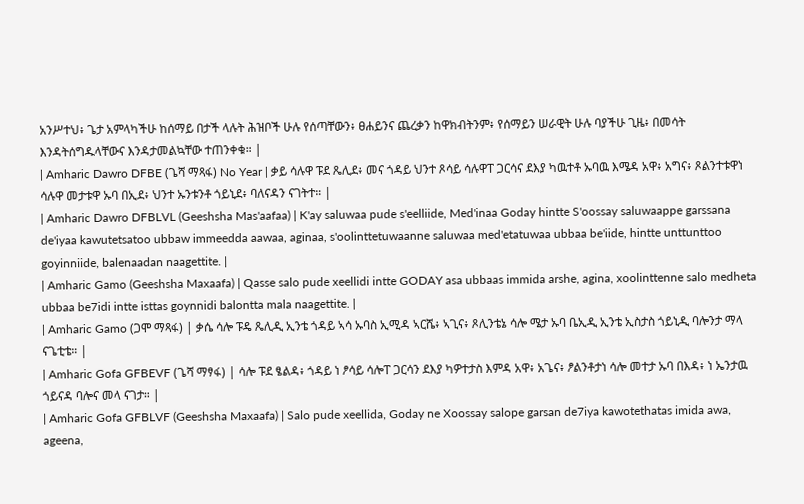አንሥተህ፥ ጌታ አምላካችሁ ከሰማይ በታች ላሉት ሕዝቦች ሁሉ የሰጣቸውን፥ ፀሐይንና ጨረቃን ከዋክብትንም፥ የሰማይን ሠራዊት ሁሉ ባያችሁ ጊዜ፥ በመሳት እንዳትሰግዱላቸውና እንዳታመልኳቸው ተጠንቀቁ። |
| Amharic Dawro DFBE (ጌሻ ማጻፋ) No Year | ቃይ ሳሉዋ ፑደ ጼሊደ፥ መና ጎዳይ ህንተ ጾሳይ ሳሉዋፐ ጋርሳና ደእያ ካዉተቶ ኡባዉ እሜዳ አዋ፥ አግና፥ ጾልንተቱዋነ ሳሉዋ መታቱዋ ኡባ በኢደ፥ ህንተ ኡንቱንቶ ጎይኒደ፥ ባለናዳን ናገትተ። |
| Amharic Dawro DFBLVL (Geeshsha Mas'aafaa) | K'ay saluwaa pude s'eelliide, Med'inaa Goday hintte S'oossay saluwaappe garssana de'iyaa kawutetsatoo ubbaw immeedda aawaa, aginaa, s'oolinttetuwaanne saluwaa med'etatuwaa ubbaa be'iide, hintte unttunttoo goyinniide, balenaadan naagettite. |
| Amharic Gamo (Geeshsha Maxaafa) | Qasse salo pude xeellidi intte GODAY asa ubbaas immida arshe, agina, xoolinttenne salo medheta ubbaa be7idi intte isttas goynnidi balontta mala naagettite. |
| Amharic Gamo (ጋሞ ማጻፋ) | ቃሴ ሳሎ ፑዴ ጼሊዲ ኢንቴ ጎዳይ ኣሳ ኡባስ ኢሚዳ ኣርሼ፥ ኣጊና፥ ጾሊንቴኔ ሳሎ ሜታ ኡባ ቤኢዲ ኢንቴ ኢስታስ ጎይኒዲ ባሎንታ ማላ ናጌቲቴ። |
| Amharic Gofa GFBEVF (ጌሻ ማፃፋ) | ሳሎ ፑደ ፄልዳ፥ ጎዳይ ነ ፆሳይ ሳሎፐ ጋርሳን ደእያ ካዎተታስ እምዳ አዋ፥ አጌና፥ ፆልንቶታነ ሳሎ መተታ ኡባ በእዳ፥ ነ ኤንታዉ ጎይናዳ ባሎና መላ ናገታ። |
| Amharic Gofa GFBLVF (Geeshsha Maxaafa) | Salo pude xeellida, Goday ne Xoossay salope garsan de7iya kawotethatas imida awa, ageena,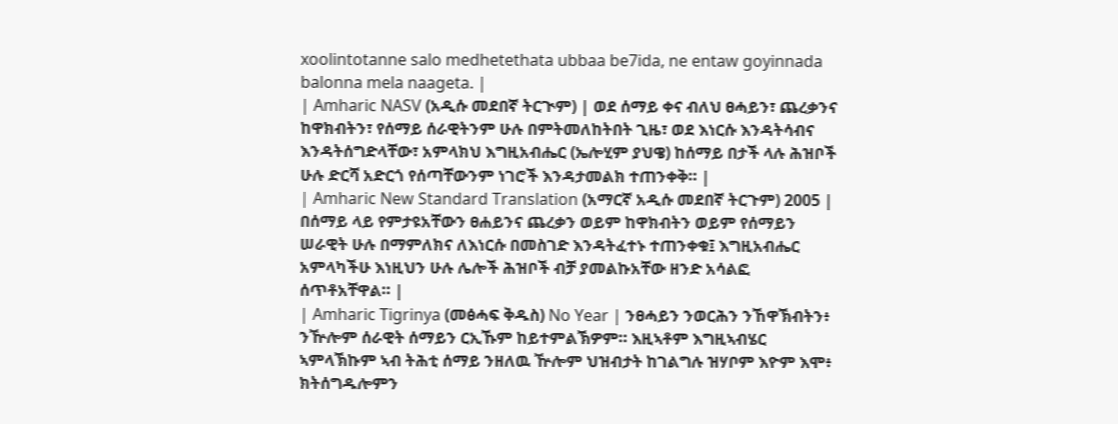xoolintotanne salo medhetethata ubbaa be7ida, ne entaw goyinnada balonna mela naageta. |
| Amharic NASV (አዲሱ መደበኛ ትርጒም) | ወደ ሰማይ ቀና ብለህ ፀሓይን፣ ጨረቃንና ከዋክብትን፣ የሰማይ ሰራዊትንም ሁሉ በምትመለከትበት ጊዜ፣ ወደ እነርሱ እንዳትሳብና እንዳትሰግድላቸው፣ አምላክህ እግዚአብሔር (ኤሎሂም ያህዌ) ከሰማይ በታች ላሉ ሕዝቦች ሁሉ ድርሻ አድርጎ የሰጣቸውንም ነገሮች እንዳታመልክ ተጠንቀቅ። |
| Amharic New Standard Translation (አማርኛ አዲሱ መደበኛ ትርጉም) 2005 | በሰማይ ላይ የምታዩአቸውን ፀሐይንና ጨረቃን ወይም ከዋክብትን ወይም የሰማይን ሠራዊት ሁሉ በማምለክና ለእነርሱ በመስገድ እንዳትፈተኑ ተጠንቀቁ፤ እግዚአብሔር አምላካችሁ እነዚህን ሁሉ ሌሎች ሕዝቦች ብቻ ያመልኩአቸው ዘንድ አሳልፎ ሰጥቶአቸዋል። |
| Amharic Tigrinya (መፅሓፍ ቅዱስ) No Year | ንፀሓይን ንወርሕን ንኸዋኽብትን፥ ንዅሎም ሰራዊት ሰማይን ርኢኹም ከይተምልኽዎም። እዚኣቶም እግዚኣብሄር ኣምላኽኩም ኣብ ትሕቲ ሰማይ ንዘለዉ ዅሎም ህዝብታት ከገልግሉ ዝሃቦም እዮም እሞ፥ ክትሰግዱሎምን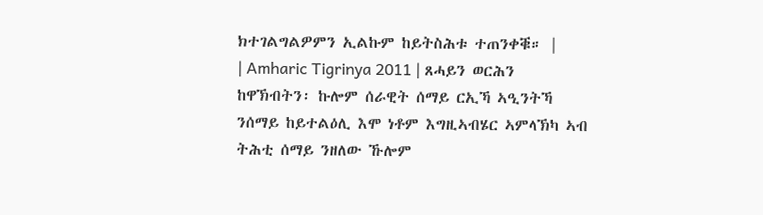ክተገልግልዎምን ኢልኩም ከይትስሕቱ ተጠንቀቑ። |
| Amharic Tigrinya 2011 | ጸሓይን ወርሕን ከዋኽብትን፡ ኩሎም ሰራዊት ሰማይ ርኢኻ ኣዒንትኻ ንሰማይ ከይተልዕሊ እሞ ነቶም እግዚኣብሄር ኣምላኽካ ኣብ ትሕቲ ሰማይ ንዘለው ኹሎም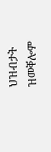ህዝብታት ዝመቐሎም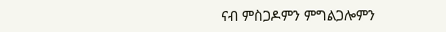ናብ ምስጋዶምን ምግልጋሎምን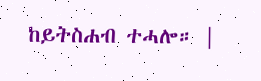ከይትስሐብ ተሓሎ። |